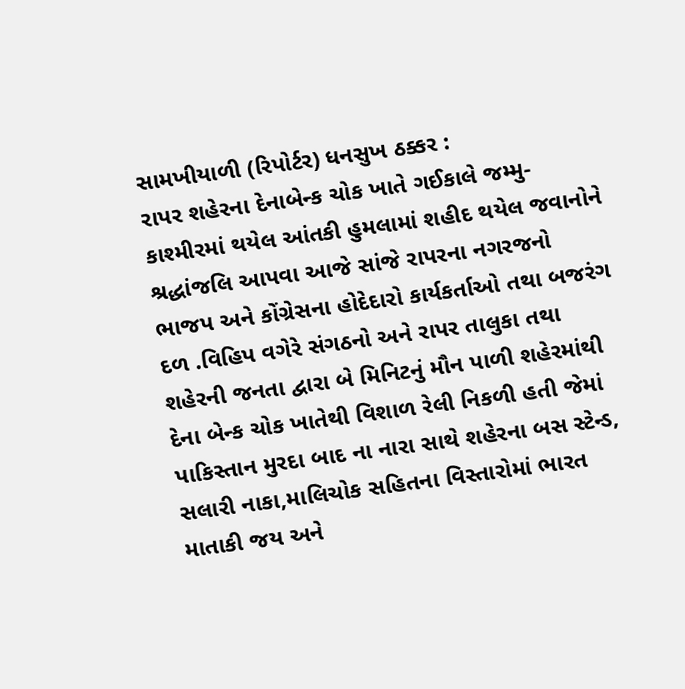સામખીયાળી (રિપોર્ટર) ધનસુખ ઠક્કર :
રાપર શહેરના દેનાબેન્ક ચોક ખાતે ગઈકાલે જમ્મુ-કાશ્મીરમાં થયેલ આંતકી હુમલામાં શહીદ થયેલ જવાનોને શ્રદ્ધાંજલિ આપવા આજે સાંજે રાપરના નગરજનો ભાજપ અને કોંગ્રેસના હોદેદારો કાર્યકર્તાઓ તથા બજરંગ દળ .વિહિપ વગેરે સંગઠનો અને રાપર તાલુકા તથા શહેરની જનતા દ્વારા બે મિનિટનું મૌન પાળી શહેરમાંથી દેના બેન્ક ચોક ખાતેથી વિશાળ રેલી નિકળી હતી જેમાં પાકિસ્તાન મુરદા બાદ ના નારા સાથે શહેરના બસ સ્ટેન્ડ, સલારી નાકા,માલિચોક સહિતના વિસ્તારોમાં ભારત માતાકી જય અને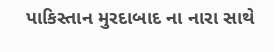પાકિસ્તાન મુરદાબાદ ના નારા સાથે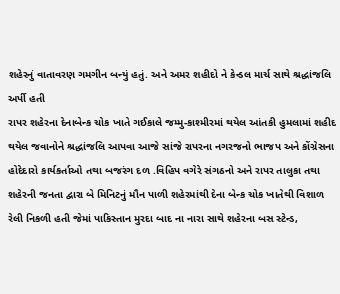શહેરનું વાતાવરણ ગમગીન બન્યું હતું. અને અમર શહીદો ને કેન્ડલ માર્ચ સાથે શ્રદ્ધાંજલિ અર્પી હતી
રાપર શહેરના દેનાબેન્ક ચોક ખાતે ગઈકાલે જમ્મુ-કાશ્મીરમાં થયેલ આંતકી હુમલામાં શહીદ થયેલ જવાનોને શ્રદ્ધાંજલિ આપવા આજે સાંજે રાપરના નગરજનો ભાજપ અને કોંગ્રેસના હોદેદારો કાર્યકર્તાઓ તથા બજરંગ દળ .વિહિપ વગેરે સંગઠનો અને રાપર તાલુકા તથા શહેરની જનતા દ્વારા બે મિનિટનું મૌન પાળી શહેરમાંથી દેના બેન્ક ચોક ખાતેથી વિશાળ રેલી નિકળી હતી જેમાં પાકિસ્તાન મુરદા બાદ ના નારા સાથે શહેરના બસ સ્ટેન્ડ,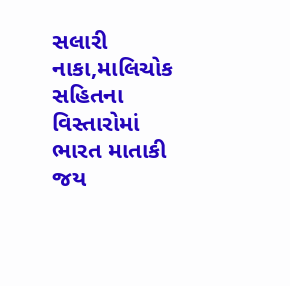સલારી નાકા,માલિચોક સહિતના વિસ્તારોમાં ભારત માતાકી જય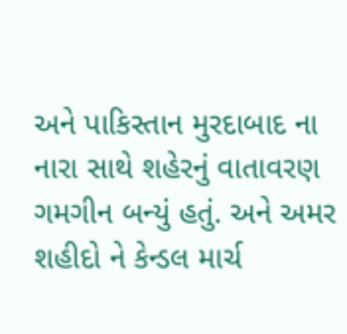અને પાકિસ્તાન મુરદાબાદ ના નારા સાથે શહેરનું વાતાવરણ ગમગીન બન્યું હતું. અને અમર શહીદો ને કેન્ડલ માર્ચ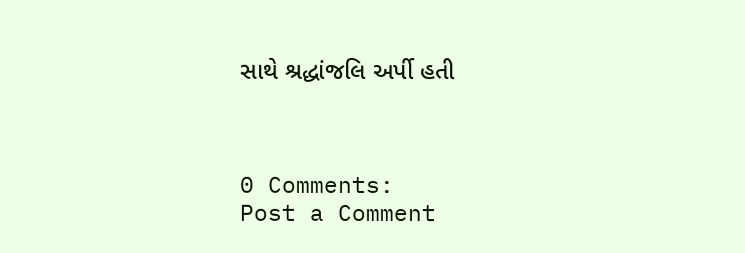સાથે શ્રદ્ધાંજલિ અર્પી હતી



0 Comments:
Post a Comment